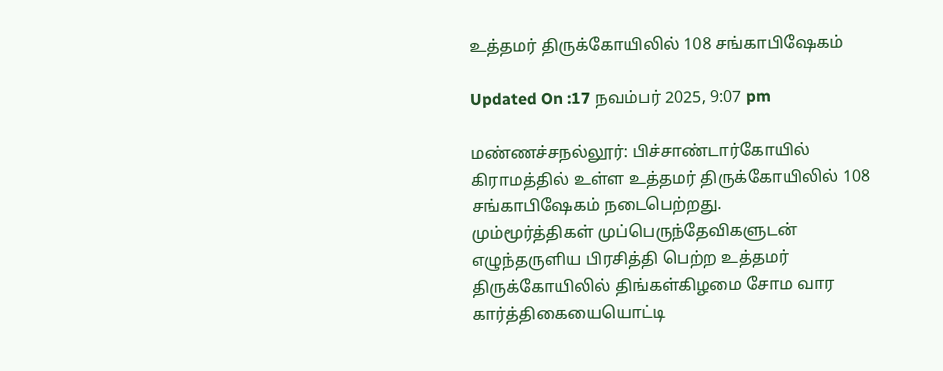உத்தமர் திருக்கோயிலில் 108 சங்காபிஷேகம்

Updated On :17 நவம்பர் 2025, 9:07 pm

மண்ணச்சநல்லூர்: பிச்சாண்டார்கோயில் கிராமத்தில் உள்ள உத்தமர் திருக்கோயிலில் 108 சங்காபிஷேகம் நடைபெற்றது.
மும்மூர்த்திகள் முப்பெருந்தேவிகளுடன் எழுந்தருளிய பிரசித்தி பெற்ற உத்தமர் திருக்கோயிலில் திங்கள்கிழமை சோம வார கார்த்திகையையொட்டி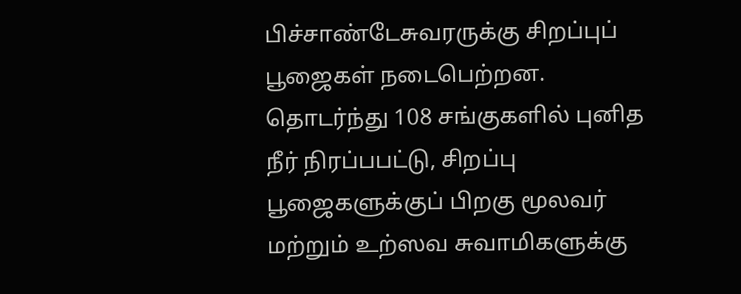பிச்சாண்டேசுவரருக்கு சிறப்புப் பூஜைகள் நடைபெற்றன. தொடர்ந்து 108 சங்குகளில் புனித நீர் நிரப்பபட்டு, சிறப்பு பூஜைகளுக்குப் பிறகு மூலவர் மற்றும் உற்ஸவ சுவாமிகளுக்கு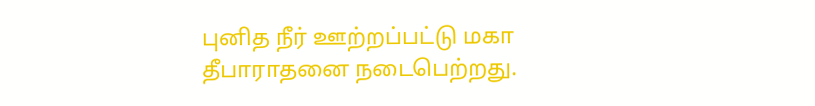புனித நீர் ஊற்றப்பட்டு மகா தீபாராதனை நடைபெற்றது.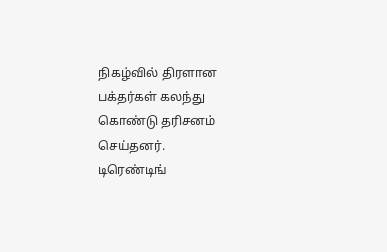நிகழ்வில் திரளான பக்தர்கள் கலந்து கொண்டு தரிசனம் செய்தனர்.
டிரெண்டிங்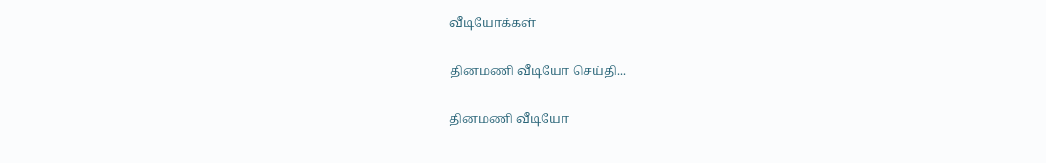வீடியோக்கள்

தினமணி வீடியோ செய்தி...

தினமணி வீடியோ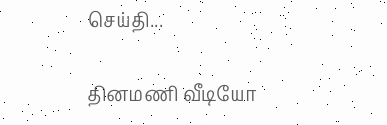செய்தி...

தினமணி வீடியோ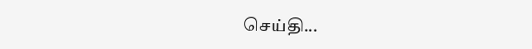செய்தி...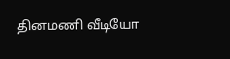தினமணி வீடியோ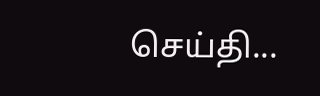செய்தி...